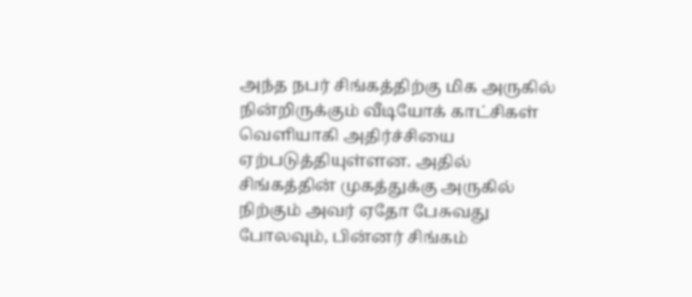அந்த நபர் சிங்கத்திற்கு மிக அருகில் நின்றிருக்கும் வீடியோக் காட்சிகள் வெளியாகி அதிர்ச்சியை ஏற்படுத்தியுள்ளன. அதில் சிங்கத்தின் முகத்துக்கு அருகில் நிற்கும் அவர் ஏதோ பேசுவது போலவும், பின்னர் சிங்கம்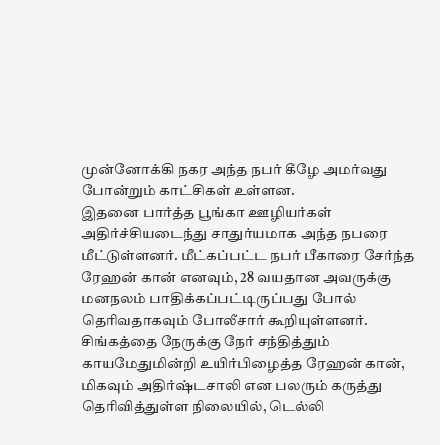முன்னோக்கி நகர அந்த நபர் கீழே அமர்வது போன்றும் காட்சிகள் உள்ளன.
இதனை பார்த்த பூங்கா ஊழியர்கள் அதிர்ச்சியடைந்து சாதுர்யமாக அந்த நபரை மீட்டுள்ளனர். மீட்கப்பட்ட நபர் பீகாரை சேர்ந்த ரேஹன் கான் எனவும், 28 வயதான அவருக்கு மனநலம் பாதிக்கப்பட்டிருப்பது போல் தெரிவதாகவும் போலீசார் கூறியுள்ளனர். சிங்கத்தை நேருக்கு நேர் சந்தித்தும் காயமேதுமின்றி உயிர்பிழைத்த ரேஹன் கான், மிகவும் அதிர்ஷ்டசாலி என பலரும் கருத்து தெரிவித்துள்ள நிலையில், டெல்லி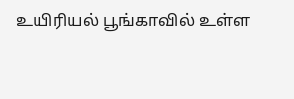உயிரியல் பூங்காவில் உள்ள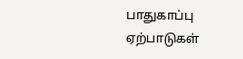பாதுகாப்பு ஏற்பாடுகள்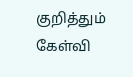குறித்தும் கேள்வி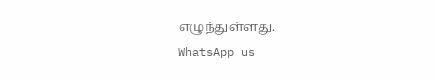எழுந்துள்ளது.
WhatsApp us